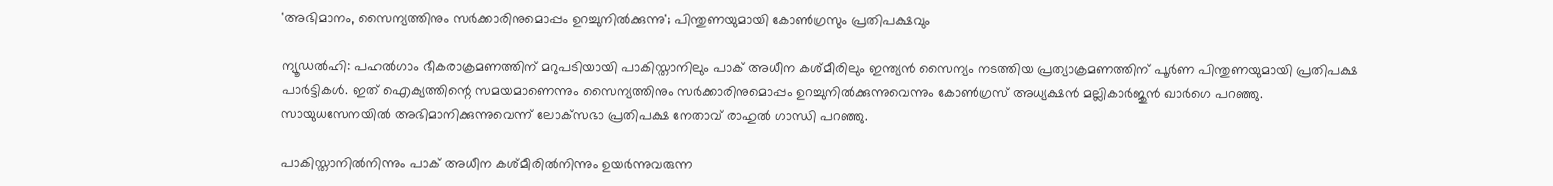'അഭിമാനം, സൈന്യത്തിനും സർക്കാരിനുമൊപ്പം ഉറച്ചുനിൽക്കുന്നു'; പിന്തുണയുമായി കോണ്‍ഗ്രസും പ്രതിപക്ഷവും

ന്യൂഡല്‍ഹി: പഹല്‍ഗാം ഭീകരാക്രമണത്തിന് മറുപടിയായി പാകിസ്താനിലും പാക് അധീന കശ്മീരിലും ഇന്ത്യന്‍ സൈന്യം നടത്തിയ പ്രത്യാക്രമണത്തിന് പൂര്‍ണ പിന്തുണയുമായി പ്രതിപക്ഷ പാര്‍ട്ടികള്‍. ഇത് ഐക്യത്തിന്റെ സമയമാണെന്നും സൈന്യത്തിനും സര്‍ക്കാരിനുമൊപ്പം ഉറച്ചുനില്‍ക്കുന്നുവെന്നും കോണ്‍ഗ്രസ് അധ്യക്ഷന്‍ മല്ലികാര്‍ജുന്‍ ഖാര്‍ഗെ പറഞ്ഞു. സായുധസേനയില്‍ അഭിമാനിക്കുന്നുവെന്ന് ലോക്‌സഭാ പ്രതിപക്ഷ നേതാവ് രാഹുല്‍ ഗാന്ധി പറഞ്ഞു.

പാകിസ്താനില്‍നിന്നും പാക് അധീന കശ്മീരില്‍നിന്നും ഉയര്‍ന്നുവരുന്ന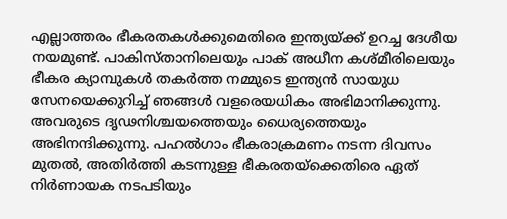എല്ലാത്തരം ഭീകരതകള്‍ക്കുമെതിരെ ഇന്ത്യയ്ക്ക് ഉറച്ച ദേശീയ നയമുണ്ട്. പാകിസ്താനിലെയും പാക് അധീന കശ്മീരിലെയും ഭീകര ക്യാമ്പുകള്‍ തകര്‍ത്ത നമ്മുടെ ഇന്ത്യന്‍ സായുധ സേനയെക്കുറിച്ച് ഞങ്ങള്‍ വളരെയധികം അഭിമാനിക്കുന്നു. അവരുടെ ദൃഢനിശ്ചയത്തെയും ധൈര്യത്തെയും അഭിനന്ദിക്കുന്നു. പഹല്‍ഗാം ഭീകരാക്രമണം നടന്ന ദിവസം മുതല്‍, അതിര്‍ത്തി കടന്നുള്ള ഭീകരതയ്ക്കെതിരെ ഏത് നിര്‍ണായക നടപടിയും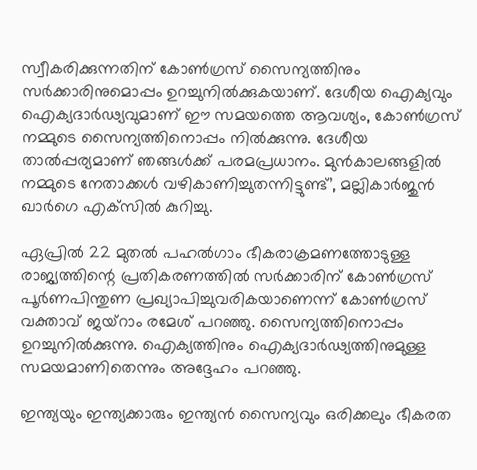സ്വീകരിക്കുന്നതിന് കോണ്‍ഗ്രസ് സൈന്യത്തിനും സര്‍ക്കാരിനുമൊപ്പം ഉറച്ചുനില്‍ക്കുകയാണ്. ദേശീയ ഐക്യവും ഐക്യദാര്‍ഢ്യവുമാണ് ഈ സമയത്തെ ആവശ്യം, കോണ്‍ഗ്രസ് നമ്മുടെ സൈന്യത്തിനൊപ്പം നില്‍ക്കുന്നു. ദേശീയ താല്‍പ്പര്യമാണ് ഞങ്ങള്‍ക്ക് പരമപ്രധാനം. മുന്‍കാലങ്ങളില്‍ നമ്മുടെ നേതാക്കള്‍ വഴികാണിച്ചുതന്നിട്ടുണ്ട്’, മല്ലികാര്‍ജുന്‍ ഖാര്‍ഗെ എക്‌സില്‍ കുറിച്ചു.

ഏപ്രില്‍ 22 മുതല്‍ പഹല്‍ഗാം ഭീകരാക്രമണത്തോടുള്ള രാജ്യത്തിന്റെ പ്രതികരണത്തില്‍ സര്‍ക്കാരിന് കോണ്‍ഗ്രസ് പൂര്‍ണപിന്തുണ പ്രഖ്യാപിച്ചുവരികയാണെന്ന് കോണ്‍ഗ്രസ് വക്താവ് ജയ്‌റാം രമേശ് പറഞ്ഞു. സൈന്യത്തിനൊപ്പം ഉറച്ചുനില്‍ക്കുന്നു. ഐക്യത്തിനും ഐക്യദാര്‍ഢ്യത്തിനുമുള്ള സമയമാണിതെന്നും അദ്ദേഹം പറഞ്ഞു.

ഇന്ത്യയും ഇന്ത്യക്കാരും ഇന്ത്യന്‍ സൈന്യവും ഒരിക്കലും ഭീകരത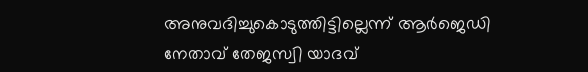അനുവദിച്ചുകൊടുത്തിട്ടില്ലെന്ന് ആര്‍ജെഡി നേതാവ് തേജസ്വി യാദവ്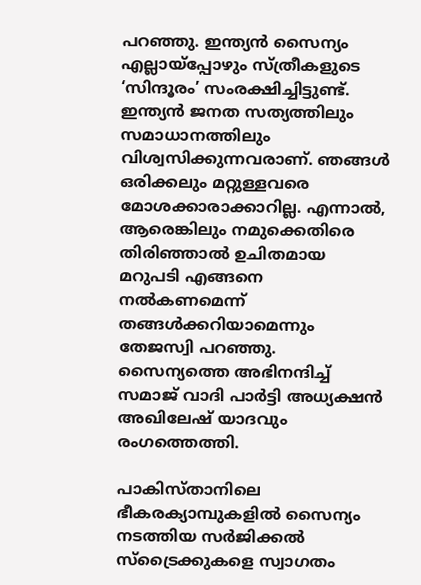പറഞ്ഞു. ഇന്ത്യന്‍ സൈന്യം എല്ലായ്പ്പോഴും സ്ത്രീകളുടെ ‘സിന്ദൂരം’ സംരക്ഷിച്ചിട്ടുണ്ട്. ഇന്ത്യന്‍ ജനത സത്യത്തിലും സമാധാനത്തിലും വിശ്വസിക്കുന്നവരാണ്. ഞങ്ങള്‍ ഒരിക്കലും മറ്റുള്ളവരെ മോശക്കാരാക്കാറില്ല. എന്നാല്‍, ആരെങ്കിലും നമുക്കെതിരെ തിരിഞ്ഞാല്‍ ഉചിതമായ മറുപടി എങ്ങനെ നല്‍കണമെന്ന് തങ്ങള്‍ക്കറിയാമെന്നും തേജസ്വി പറഞ്ഞു. സൈന്യത്തെ അഭിനന്ദിച്ച് സമാജ് വാദി പാര്‍ട്ടി അധ്യക്ഷന്‍ അഖിലേഷ് യാദവും രംഗത്തെത്തി.

പാകിസ്താനിലെ ഭീകരക്യാമ്പുകളില്‍ സൈന്യം നടത്തിയ സര്‍ജിക്കല്‍ സ്‌ട്രൈക്കുകളെ സ്വാഗതം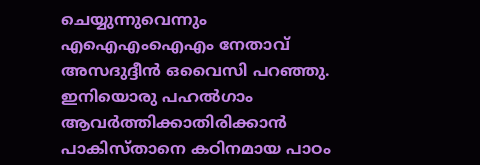ചെയ്യുന്നുവെന്നും എഐഎംഐഎം നേതാവ് അസദുദ്ദീന്‍ ഒവൈസി പറഞ്ഞു. ഇനിയൊരു പഹല്‍ഗാം ആവര്‍ത്തിക്കാതിരിക്കാന്‍ പാകിസ്താനെ കഠിനമായ പാഠം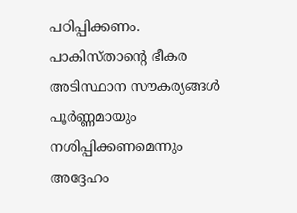പഠിപ്പിക്കണം. പാകിസ്താന്റെ ഭീകര അടിസ്ഥാന സൗകര്യങ്ങള്‍ പൂര്‍ണ്ണമായും നശിപ്പിക്കണമെന്നും അദ്ദേഹം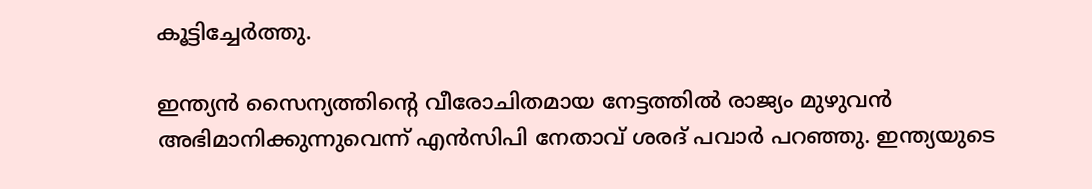കൂട്ടിച്ചേര്‍ത്തു.

ഇന്ത്യന്‍ സൈന്യത്തിന്റെ വീരോചിതമായ നേട്ടത്തില്‍ രാജ്യം മുഴുവന്‍ അഭിമാനിക്കുന്നുവെന്ന് എന്‍സിപി നേതാവ് ശരദ് പവാര്‍ പറഞ്ഞു. ഇന്ത്യയുടെ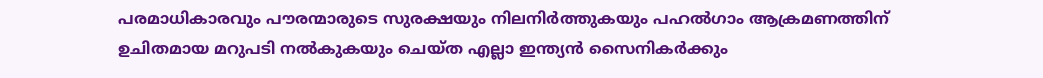പരമാധികാരവും പൗരന്മാരുടെ സുരക്ഷയും നിലനിര്‍ത്തുകയും പഹല്‍ഗാം ആക്രമണത്തിന് ഉചിതമായ മറുപടി നല്‍കുകയും ചെയ്ത എല്ലാ ഇന്ത്യന്‍ സൈനികര്‍ക്കും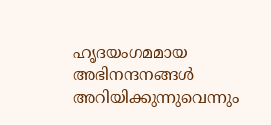ഹൃദയംഗമമായ അഭിനന്ദനങ്ങള്‍ അറിയിക്കുന്നുവെന്നും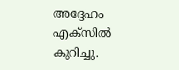അദ്ദേഹം എക്‌സില്‍ കുറിച്ചു.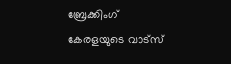ബ്രേക്കിംഗ് കേരളയുടെ വാട്സ്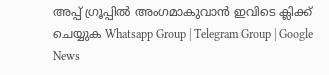അപ്പ് ഗ്രൂപ്പിൽ അംഗമാകുവാൻ ഇവിടെ ക്ലിക്ക് ചെയ്യുക Whatsapp Group | Telegram Group | Google News